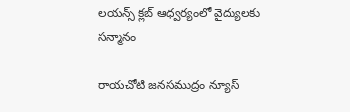లయన్స్ క్లబ్ ఆధ్వర్యంలో వైద్యులకు సన్మానం

రాయచోటి జనసముద్రం న్యూస్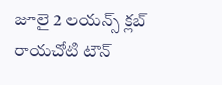జూలై 2 లయన్స్ క్లబ్ రాయచోటి టౌన్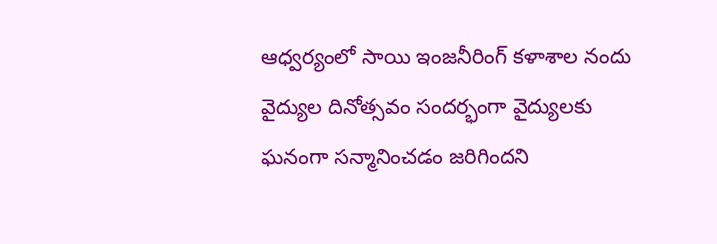ఆధ్వర్యంలో సాయి ఇంజనీరింగ్ కళాశాల నందు వైద్యుల దినోత్సవం సందర్భంగా వైద్యులకు ఘనంగా సన్మానించడం జరిగిందని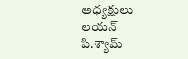అధ్యక్షులు లయన్ పి.శ్యామ్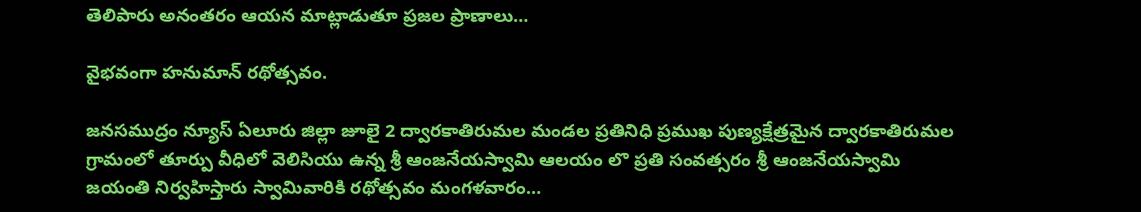తెలిపారు అనంతరం ఆయన మాట్లాడుతూ ప్రజల ప్రాణాలు…

వైభవంగా హనుమాన్ రథోత్సవం.

జనసముద్రం న్యూస్ ఏలూరు జిల్లా జూలై 2 ద్వారకాతిరుమల మండల ప్రతినిధి ప్రముఖ పుణ్యక్షేత్రమైన ద్వారకాతిరుమల గ్రామంలో తూర్పు వీధిలో వెలిసియు ఉన్న శ్రీ ఆంజనేయస్వామి ఆలయం లొ ప్రతి సంవత్సరం శ్రీ ఆంజనేయస్వామి జయంతి నిర్వహిస్తారు స్వామివారికి రథోత్సవం మంగళవారం…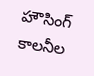హౌసింగ్ కాలనీల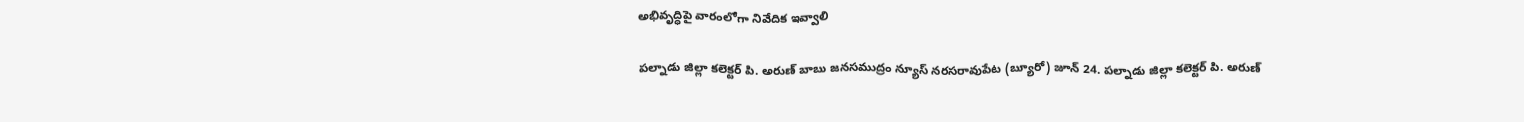అభివృద్ధిపై వారంలోగా నివేదిక ఇవ్వాలి

పల్నాడు జిల్లా కలెక్టర్ పి. అరుణ్ బాబు జనసముద్రం న్యూస్ నరసరావుపేట (బ్యూరో) జూన్ 24. పల్నాడు జిల్లా కలెక్టర్ పి. అరుణ్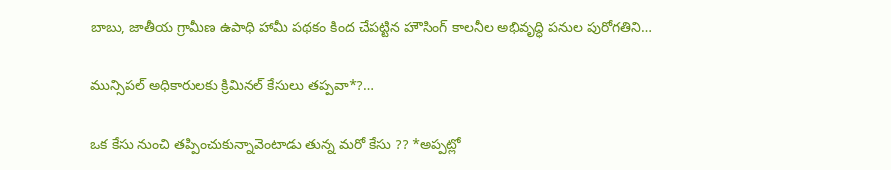బాబు, జాతీయ గ్రామీణ ఉపాధి హామీ పథకం కింద చేపట్టిన హౌసింగ్ కాలనీల అభివృద్ధి పనుల పురోగతిని…

మున్సిప‌ల్ అధికారుల‌కు క్రిమిన‌ల్ కేసులు త‌ప్ప‌వా*?…

ఒక కేసు నుంచి త‌ప్పించుకున్నావెంటాడు తున్న మ‌రో కేసు ?? *అప్ప‌ట్లో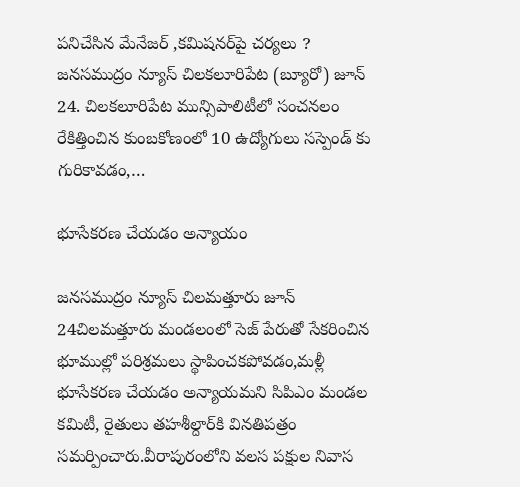ప‌నిచేసిన మేనేజ‌ర్‌ ,క‌మిష‌న‌ర్‌పై చ‌ర్య‌లు ? జనసముద్రం న్యూస్ చిలకలూరిపేట (బ్యూరో) జూన్ 24. చిల‌క‌లూరిపేట మున్సిపాలిటీలో సంచ‌న‌లం రేకిత్తించిన కుంబ‌కోణంలో 10 ఉద్యోగులు స‌స్పెండ్ కు గురికావ‌డం,…

భూసేకరణ చేయడం అన్యాయం

జనసముద్రం న్యూస్ చిలమత్తూరు జూన్ 24చిలమత్తూరు మండలంలో సెజ్ పేరుతో సేకరించిన భూముల్లో పరిశ్రమలు స్థాపించకపోవడం,మళ్లీ భూసేకరణ చేయడం అన్యాయమని సిపిఎం మండల కమిటీ, రైతులు తహశీల్దార్‌కి వినతిపత్రం సమర్పించారు.వీరాపురంలోని వలస పక్షుల నివాస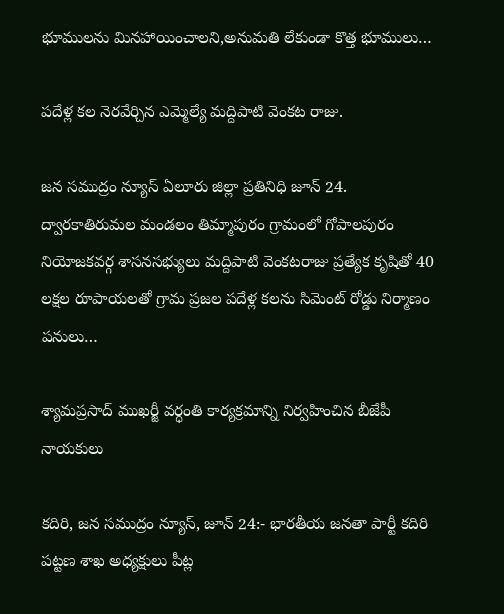భూములను మినహాయించాలని,అనుమతి లేకుండా కొత్త భూములు…

పదేళ్ల కల నెరవేర్చిన ఎమ్మెల్యే మద్దిపాటి వెంకట రాజు.

జన సముద్రం న్యూస్ ఏలూరు జిల్లా ప్రతినిధి జూన్ 24. ద్వారకాతిరుమల మండలం తిమ్మాపురం గ్రామంలో గోపాలపురం నియోజకవర్గ శాసనసభ్యులు మద్దిపాటి వెంకటరాజు ప్రత్యేక కృషితో 40 లక్షల రూపాయలతో గ్రామ ప్రజల పదేళ్ల కలను సిమెంట్ రోడ్డు నిర్మాణం పనులు…

శ్యామప్రసాద్ ముఖర్జీ వర్ధంతి కార్యక్రమాన్ని నిర్వహించిన బీజేపీ నాయకులు

కదిరి, జన సముద్రం న్యూస్, జూన్ 24:- భారతీయ జనతా పార్టీ కదిరి పట్టణ శాఖ అధ్యక్షులు పీట్ల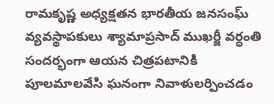రామకృష్ణ అధ్యక్షతన భారతీయ జనసంఘ్ వ్యవస్థాపకులు శ్యామాప్రసాద్ ముఖర్జీ వర్ధంతి సందర్భంగా ఆయన చిత్రపటానికి పూలమాలవేసి ఘనంగా నివాళులర్పించడం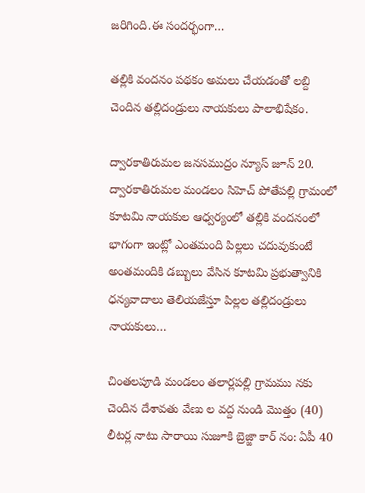జరిగింది.ఈ సందర్భంగా…

తల్లికి వందనం పథకం అమలు చేయడంతో లబ్ది చెందిన తల్లిదండ్రులు నాయకులు పాలాభిషేకం.

ద్వారకాతిరుమల జనసముద్రం న్యూస్ జూన్ 20. ద్వారకాతిరుమల మండలం సిహెచ్ పోతేపల్లి గ్రామంలో కూటమి నాయకుల ఆధ్వర్యంలో తల్లికి వందనంలో భాగంగా ఇంట్లో ఎంతమంది పిల్లలు చదువుకుంటే అంతమందికి డబ్బులు వేసిన కూటమి ప్రభుత్వానికి ధన్యవాదాలు తెలియజేస్తూ పిల్లల తల్లిదండ్రులు నాయకులు…

చింతలపూడి మండలం తలార్లపల్లి గ్రామము నకు చెందిన దేశావతు వేణు ల వద్ద నుండి మొత్తం (40) లీటర్ల నాటు సారాయి సుజూకి బ్రెజ్జా కార్ నం: ఏపీ 40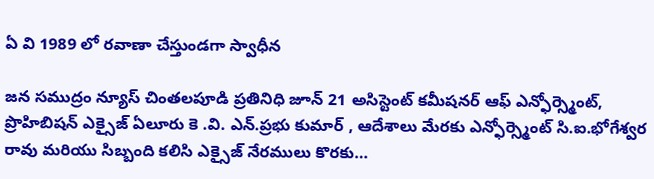ఏ వి 1989 లో రవాణా చేస్తుండగా స్వాధీన

జన సముద్రం న్యూస్ చింతలపూడి ప్రతినిధి జూన్ 21 అసిస్టెంట్ కమీషనర్ ఆఫ్ ఎన్ఫోర్స్మెంట్, ప్రొహిబిషన్ ఎక్సైజ్ ఏలూరు కె .వి. ఎన్.ప్రభు కుమార్ , ఆదేశాలు మేరకు ఎన్ఫోర్స్మెంట్ సి.ఐ.భోగేశ్వర రావు మరియు సిబ్బంది కలిసి ఎక్సైజ్ నేరములు కొరకు…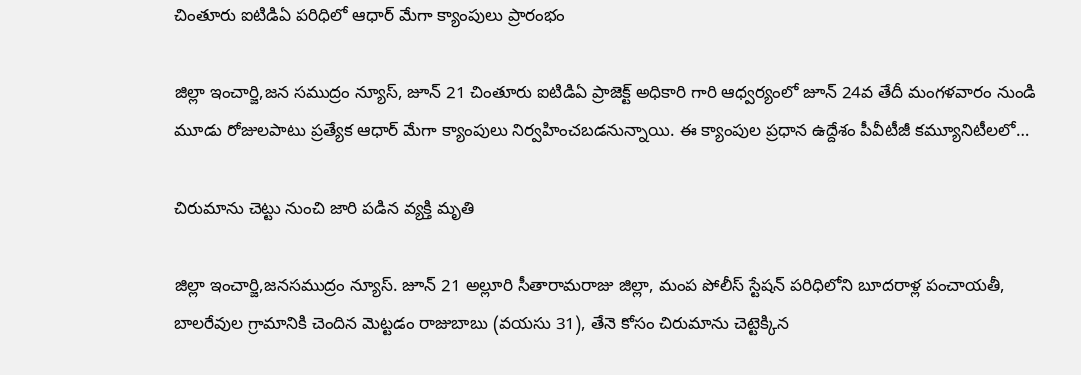చింతూరు ఐటిడిఏ పరిధిలో ఆధార్ మేగా క్యాంపులు ప్రారంభం

జిల్లా ఇంచార్జి,జన సముద్రం న్యూస్, జూన్ 21 చింతూరు ఐటిడిఏ ప్రాజెక్ట్ అధికారి గారి ఆధ్వర్యంలో జూన్ 24వ తేదీ మంగళవారం నుండి మూడు రోజులపాటు ప్రత్యేక ఆధార్ మేగా క్యాంపులు నిర్వహించబడనున్నాయి. ఈ క్యాంపుల ప్రధాన ఉద్దేశం పీవీటీజీ కమ్యూనిటీలలో…

చిరుమాను చెట్టు నుంచి జారి పడిన వ్యక్తి మృతి

జిల్లా ఇంచార్జి,జనసముద్రం న్యూస్. జూన్ 21 అల్లూరి సీతారామరాజు జిల్లా, మంప పోలీస్ స్టేషన్ పరిధిలోని బూదరాళ్ల పంచాయతీ, బాలరేవుల గ్రామానికి చెందిన మెట్టడం రాజుబాబు (వయసు 31), తేనె కోసం చిరుమాను చెట్టెక్కిన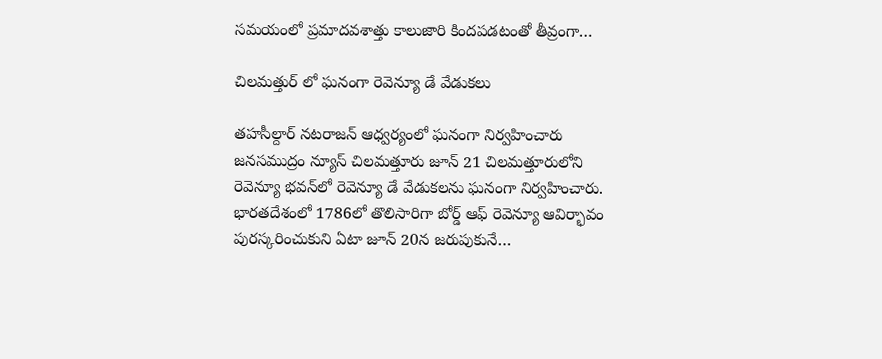సమయంలో ప్రమాదవశాత్తు కాలుజారి కిందపడటంతో తీవ్రంగా…

చిలమత్తుర్ లో ఘనంగా రెవెన్యూ డే వేడుకలు

తహసీల్దార్ నటరాజన్ ఆధ్వర్యంలో ఘనంగా నిర్వహించారు జనసముద్రం న్యూస్ చిలమత్తూరు జూన్ 21 చిలమత్తూరులోని రెవెన్యూ భవన్‌లో రెవెన్యూ డే వేడుకలను ఘనంగా నిర్వహించారు. భారతదేశంలో 1786లో తొలిసారిగా బోర్డ్‌ ఆఫ్‌ రెవెన్యూ ఆవిర్భావం పురస్కరించుకుని ఏటా జూన్‌ 20న జరుపుకునే…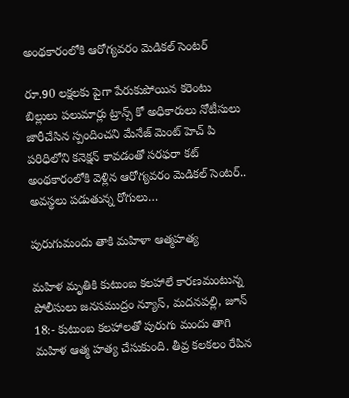అంథకారంలోకి ఆరోగ్యవరం మెడికల్ సెంటర్

రూ.90 లక్షలకు పైగా పేరుకుపోయిన కరెంటు బిల్లులు పలుమార్లు ట్రాన్స్ కో అధికారులు నోటీసులు జారీచేసిన స్పందించని మేనేజ్ మెంట్ హెచ్ పి పరిధిలోని కనెక్షన్ కావడంతో సరఫరా కట్ అంథకారంలోకి వెళ్లిన ఆరోగ్యవరం మెడికల్ సెంటర్.. అవస్థలు పడుతున్న రోగులు…

పురుగుమందు తాకి మహిళా ఆత్మహత్య

మహిళ మృతికి కుటుంబ కలహాలే కారణమంటున్న పోలీసులు జనసముద్రం న్యూస్, మదనపల్లి, జూన్ 18:- కుటుంబ కలహాలతో పురుగు మందు తాగి మహిళ ఆత్మ హత్య చేసుకుంది. తీవ్ర కలకలం రేపిన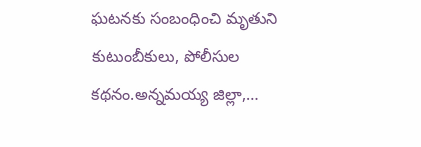ఘటనకు సంబంధించి మృతుని కుటుంబీకులు, పోలీసుల కథనం.అన్నమయ్య జిల్లా,…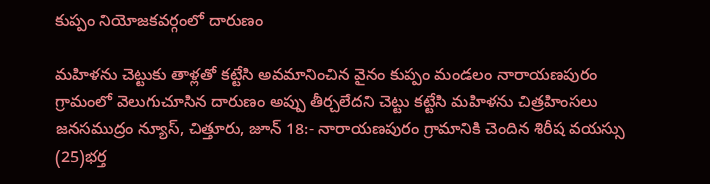కుప్పం నియోజకవర్గంలో దారుణం

మహిళను చెట్టుకు తాళ్లతో కట్టేసి అవమానించిన వైనం కుప్పం మండలం నారాయణపురం గ్రామంలో వెలుగుచూసిన దారుణం అప్పు తీర్చలేదని చెట్టు కట్టేసి మహిళను చిత్రహింసలు జనసముద్రం న్యూస్, చిత్తూరు, జూన్ 18:- నారాయణపురం గ్రామానికి చెందిన శిరీష వయస్సు (25)భర్త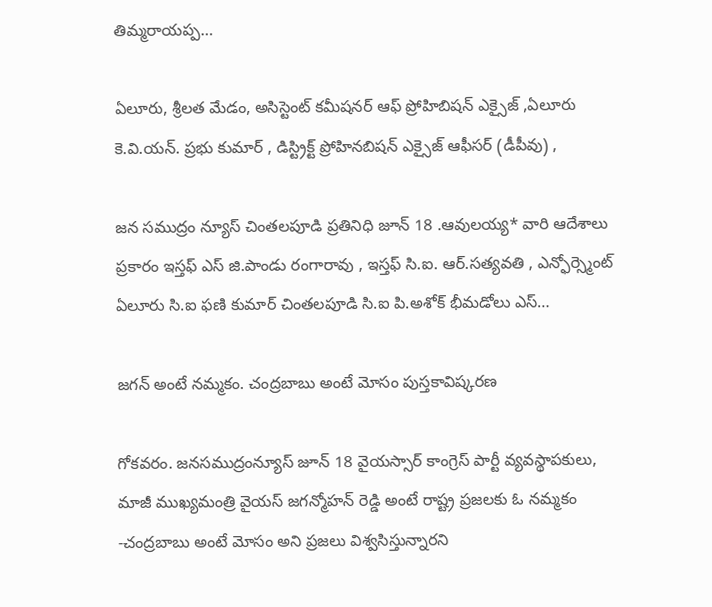తిమ్మరాయప్ప…

ఏలూరు, శ్రీలత మేడం, అసిస్టెంట్ కమీషనర్ ఆఫ్ ప్రోహిబిషన్ ఎక్సైజ్ ,ఏలూరు కె.వి.యన్. ప్రభు కుమార్ , డిస్ట్రిక్ట్ ప్రోహినబిషన్ ఎక్సైజ్ ఆఫీసర్ (డీపీవు) ,

జన సముద్రం న్యూస్ చింతలపూడి ప్రతినిధి జూన్ 18 .ఆవులయ్య* వారి ఆదేశాలు ప్రకారం ఇస్తఫ్ ఎస్ జి.పాండు రంగారావు , ఇస్తఫ్ సి.ఐ. ఆర్.సత్యవతి , ఎన్ఫోర్స్మెంట్ ఏలూరు సి.ఐ ఫణి కుమార్ చింతలపూడి సి.ఐ పి.అశోక్ భీమడోలు ఎస్…

జగన్ అంటే నమ్మకం. చంద్రబాబు అంటే మోసం పుస్తకావిష్కరణ

గోకవరం. జనసముద్రంన్యూస్ జూన్ 18 వైయస్సార్ కాంగ్రెస్ పార్టీ వ్యవస్థాపకులు, మాజీ ముఖ్యమంత్రి వైయస్ జగన్మోహన్ రెడ్డి అంటే రాష్ట్ర ప్రజలకు ఓ నమ్మకం -చంద్రబాబు అంటే మోసం అని ప్రజలు విశ్వసిస్తున్నారని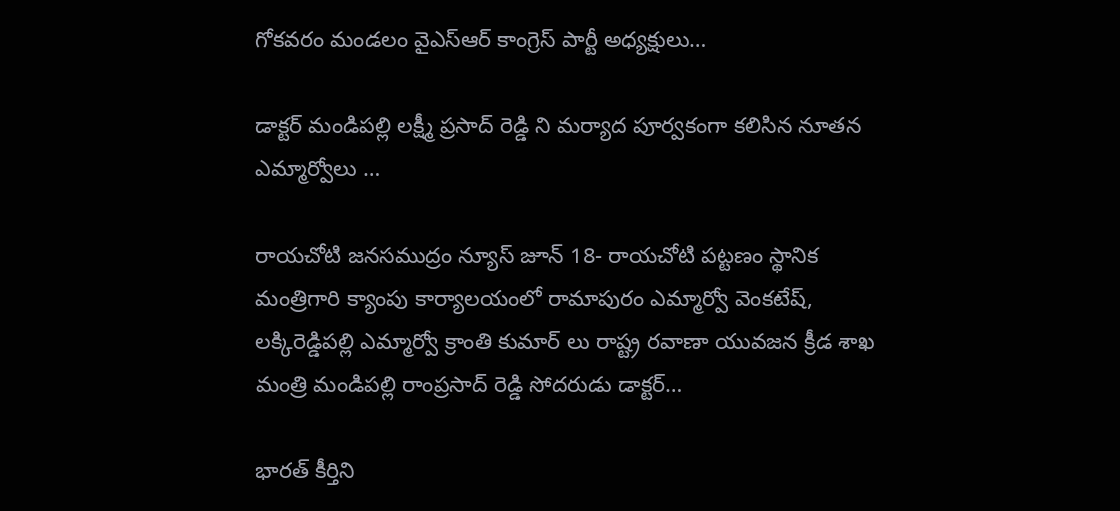గోకవరం మండలం వైఎస్ఆర్ కాంగ్రెస్ పార్టీ అధ్యక్షులు…

డాక్టర్ మండిపల్లి లక్ష్మీ ప్రసాద్ రెడ్డి ని మర్యాద పూర్వకంగా కలిసిన నూతన ఎమ్మార్వోలు …

రాయచోటి జనసముద్రం న్యూస్ జూన్ 18- రాయచోటి పట్టణం స్థానిక మంత్రిగారి క్యాంపు కార్యాలయంలో రామాపురం ఎమ్మార్వో వెంకటేష్, లక్కిరెడ్డిపల్లి ఎమ్మార్వో క్రాంతి కుమార్ లు రాష్ట్ర రవాణా యువజన క్రీడ శాఖ మంత్రి మండిపల్లి రాంప్రసాద్ రెడ్డి సోదరుడు డాక్టర్…

భారత్ కీర్తిని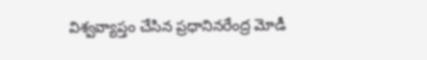విశ్వవ్యాప్తం చేసిన ప్రధానినరేంద్ర మోడీ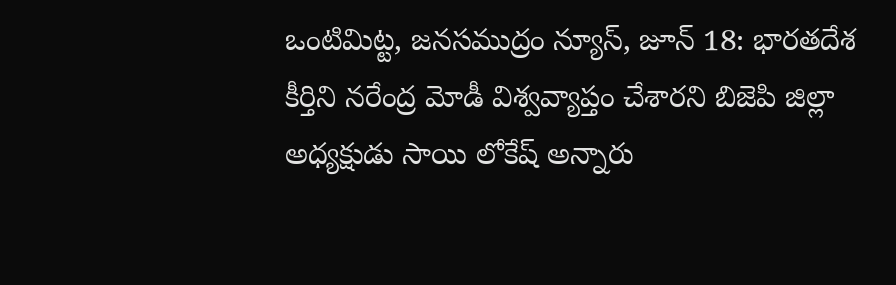ఒంటిమిట్ట, జనసముద్రం న్యూస్, జూన్ 18: భారతదేశ కీర్తిని నరేంద్ర మోడీ విశ్వవ్యాప్తం చేశారని బిజెపి జిల్లా అధ్యక్షుడు సాయి లోకేష్ అన్నారు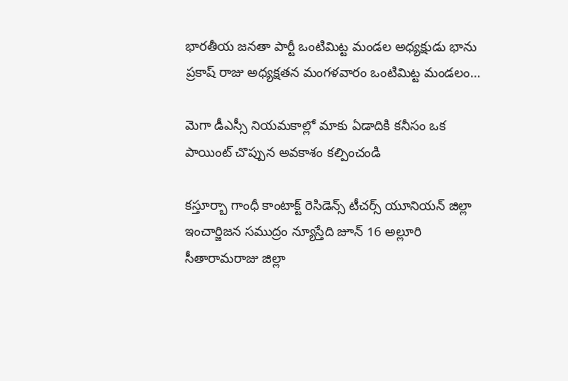భారతీయ జనతా పార్టీ ఒంటిమిట్ట మండల అధ్యక్షుడు భాను ప్రకాష్ రాజు అధ్యక్షతన మంగళవారం ఒంటిమిట్ట మండలం…

మెగా డీఎస్సీ నియమకాల్లో మాకు ఏడాదికి కనీసం ఒక పాయింట్ చొప్పున అవకాశం కల్పించండి

కస్తూర్బా గాంధీ కాంటాక్ట్ రెసిడెన్స్ టీచర్స్ యూనియన్ జిల్లా ఇంచార్జిజన సముద్రం న్యూస్తేది జూన్ 16 అల్లూరి సీతారామరాజు జిల్లా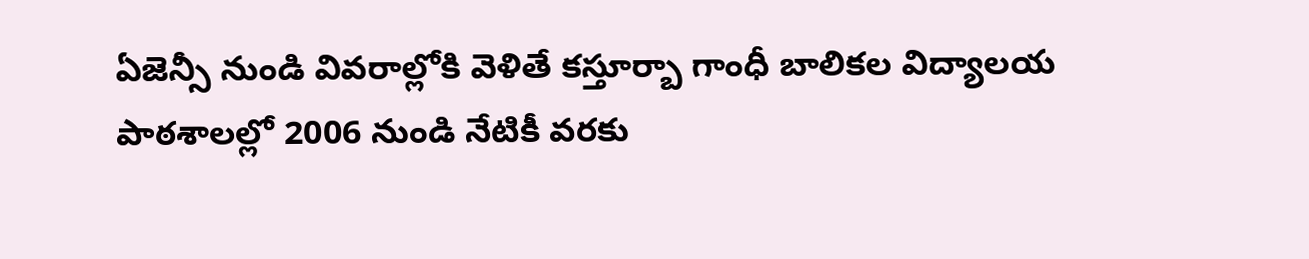ఏజెన్సీ నుండి వివరాల్లోకి వెళితే కస్తూర్బా గాంధీ బాలికల విద్యాలయ పాఠశాలల్లో 2006 నుండి నేటికీ వరకు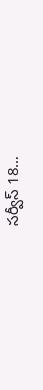సర్వీస్ 18…